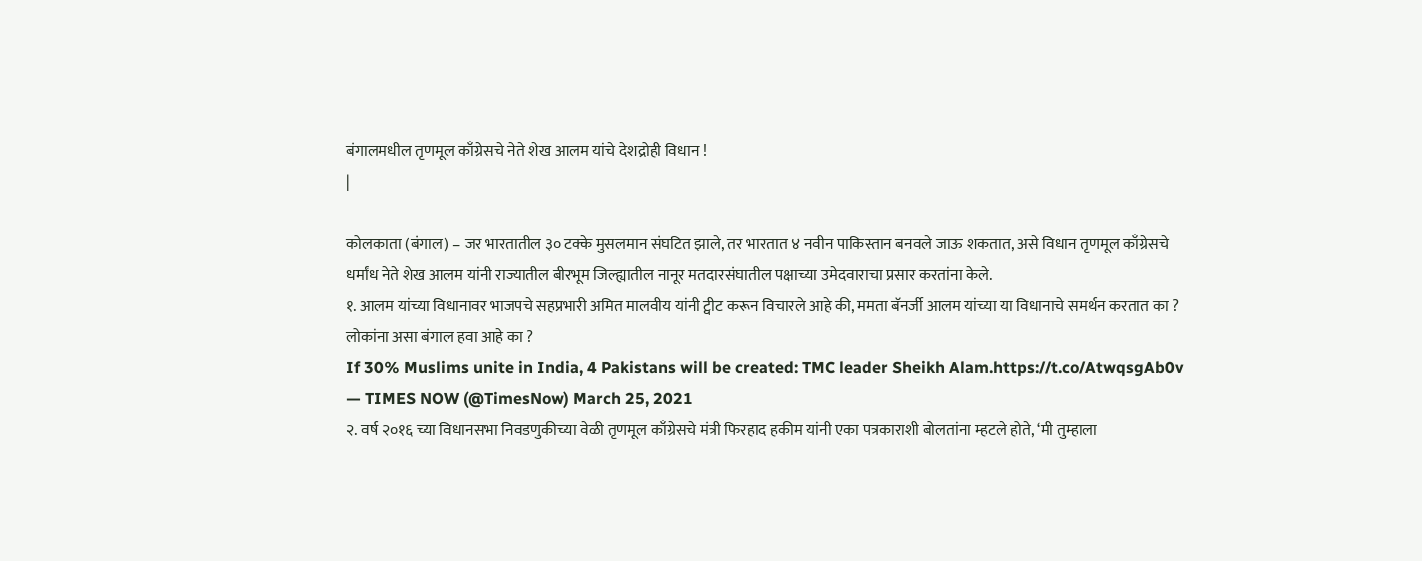बंगालमधील तृणमूल काँग्रेसचे नेते शेख आलम यांचे देशद्रोही विधान !
|

कोलकाता (बंगाल) – जर भारतातील ३० टक्के मुसलमान संघटित झाले, तर भारतात ४ नवीन पाकिस्तान बनवले जाऊ शकतात, असे विधान तृणमूल काँग्रेसचे धर्मांध नेते शेख आलम यांनी राज्यातील बीरभूम जिल्ह्यातील नानूर मतदारसंघातील पक्षाच्या उमेदवाराचा प्रसार करतांना केले.
१. आलम यांच्या विधानावर भाजपचे सहप्रभारी अमित मालवीय यांनी ट्वीट करून विचारले आहे की, ममता बॅनर्जी आलम यांच्या या विधानाचे समर्थन करतात का ? लोकांना असा बंगाल हवा आहे का ?
If 30% Muslims unite in India, 4 Pakistans will be created: TMC leader Sheikh Alam.https://t.co/AtwqsgAb0v
— TIMES NOW (@TimesNow) March 25, 2021
२. वर्ष २०१६ च्या विधानसभा निवडणुकीच्या वेळी तृणमूल काँग्रेसचे मंत्री फिरहाद हकीम यांनी एका पत्रकाराशी बोलतांना म्हटले होते, ‘मी तुम्हाला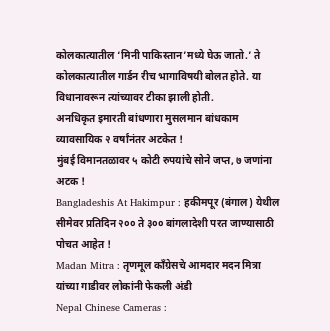कोलकात्यातील ‘मिनी पाकिस्तान’मध्ये घेऊ जातो.’ ते कोलकात्यातील गार्डन रीच भागाविषयी बोलत होते. या विधानावरून त्यांच्यावर टीका झाली होती.
अनधिकृत इमारती बांधणारा मुसलमान बांधकाम व्यावसायिक २ वर्षांनंतर अटकेत !
मुंबई विमानतळावर ५ कोटी रुपयांचे सोने जप्त, ७ जणांना अटक !
Bangladeshis At Hakimpur : हकीमपूर (बंगाल) येथील सीमेवर प्रतिदिन २०० ते ३०० बांगलादेशी परत जाण्यासाठी पोचत आहेत !
Madan Mitra : तृणमूल काँग्रेसचे आमदार मदन मित्रा यांच्या गाडीवर लोकांनी फेकली अंडी
Nepal Chinese Cameras :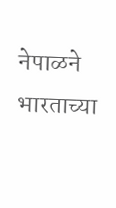नेपाळने भारताच्या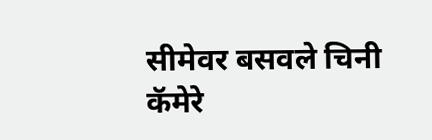सीमेवर बसवले चिनी कॅमेरे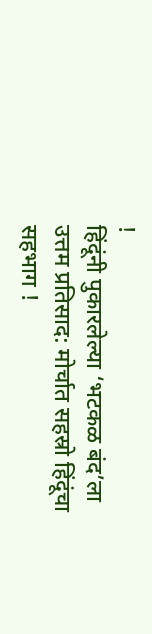!
हिंदूंनी पुकारलेल्या ‘भटकळ बंद’ला उत्तम प्रतिसाद: मोर्चात सहस्रो हिंदूंचा सहभाग !